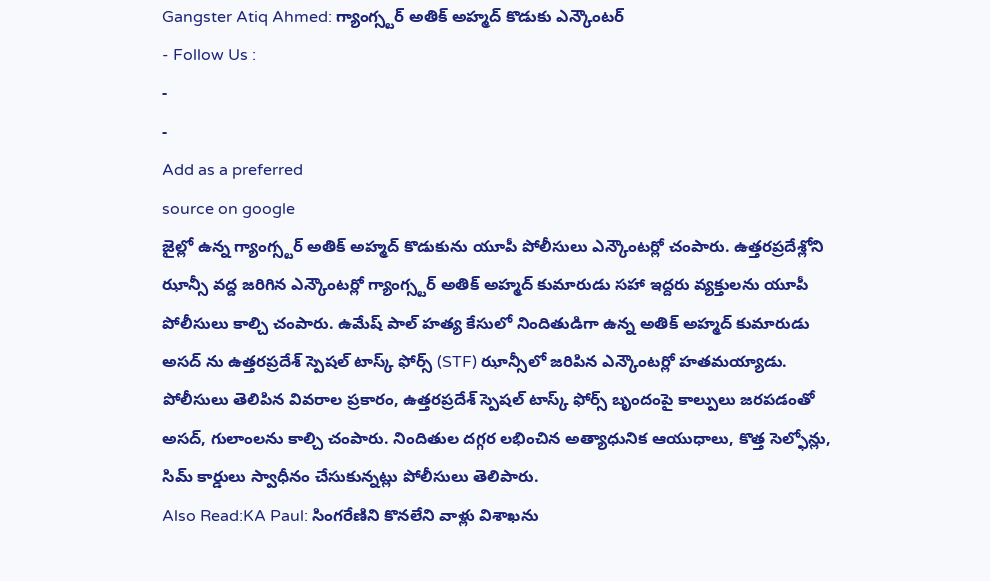Gangster Atiq Ahmed: గ్యాంగ్స్టర్ అతిక్ అహ్మద్ కొడుకు ఎన్కౌంటర్
- Follow Us :
-
-
Add as a preferred
source on google
జైల్లో ఉన్న గ్యాంగ్స్టర్ అతిక్ అహ్మద్ కొడుకును యూపీ పోలీసులు ఎన్కౌంటర్లో చంపారు. ఉత్తరప్రదేశ్లోని ఝాన్సీ వద్ద జరిగిన ఎన్కౌంటర్లో గ్యాంగ్స్టర్ అతిక్ అహ్మద్ కుమారుడు సహా ఇద్దరు వ్యక్తులను యూపీ పోలీసులు కాల్చి చంపారు. ఉమేష్ పాల్ హత్య కేసులో నిందితుడిగా ఉన్న అతిక్ అహ్మద్ కుమారుడు అసద్ ను ఉత్తరప్రదేశ్ స్పెషల్ టాస్క్ ఫోర్స్ (STF) ఝాన్సీలో జరిపిన ఎన్కౌంటర్లో హతమయ్యాడు. పోలీసులు తెలిపిన వివరాల ప్రకారం, ఉత్తరప్రదేశ్ స్పెషల్ టాస్క్ ఫోర్స్ బృందంపై కాల్పులు జరపడంతో అసద్, గులాంలను కాల్చి చంపారు. నిందితుల దగ్గర లభించిన అత్యాధునిక ఆయుధాలు, కొత్త సెల్ఫోన్లు, సిమ్ కార్డులు స్వాధీనం చేసుకున్నట్లు పోలీసులు తెలిపారు.
Also Read:KA Paul: సింగరేణిని కొనలేని వాళ్లు విశాఖను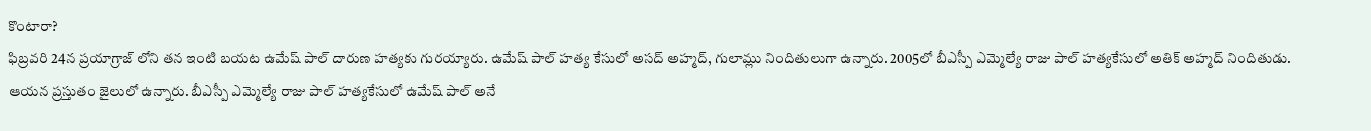కొంటారా?
ఫిబ్రవరి 24న ప్రయాగ్రాజ్ లోని తన ఇంటి బయట ఉమేష్ పాల్ దారుణ హత్యకు గురయ్యారు. ఉమేష్ పాల్ హత్య కేసులో అసద్ అహ్మద్, గులామ్లు నిందితులుగా ఉన్నారు. 2005లో బీఎస్పీ ఎమ్మెల్యే రాజు పాల్ హత్యకేసులో అతిక్ అహ్మద్ నిందితుడు. ఆయన ప్రస్తుతం జైలులో ఉన్నారు. బీఎస్పీ ఎమ్మెల్యే రాజు పాల్ హత్యకేసులో ఉమేష్ పాల్ అనే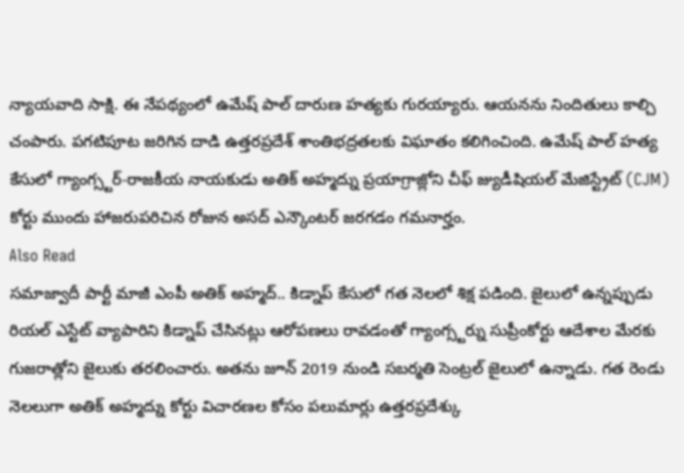న్యాయవాది సాక్షి. ఈ నేపథ్యంలో ఉమేష్ పాల్ దారుణ హత్యకు గురయ్యారు. ఆయనను నిందితులు కాల్చి చంపారు. పగటిపూట జరిగిన దాడి ఉత్తరప్రదేశ్ శాంతిభద్రతలకు విఘాతం కలిగించింది. ఉమేష్ పాల్ హత్య కేసులో గ్యాంగ్స్టర్-రాజకీయ నాయకుడు అతిక్ అహ్మద్ను ప్రయాగ్రాజ్లోని చీఫ్ జ్యుడీషియల్ మేజిస్ట్రేట్ (CJM) కోర్టు ముందు హాజరుపరిచిన రోజున అసద్ ఎన్కౌంటర్ జరగడం గమనార్హం.
Also Read
సమాజ్వాదీ పార్టీ మాజీ ఎంపీ అతిక్ అహ్మద్.. కిడ్నాప్ కేసులో గత నెలలో శిక్ష పడింది. జైలులో ఉన్నప్పుడు రియల్ ఎస్టేట్ వ్యాపారిని కిడ్నాప్ చేసినట్లు ఆరోపణలు రావడంతో గ్యాంగ్స్టర్ను సుప్రీంకోర్టు ఆదేశాల మేరకు గుజరాత్లోని జైలుకు తరలించారు. అతను జూన్ 2019 నుండి సబర్మతి సెంట్రల్ జైలులో ఉన్నాడు. గత రెండు నెలలుగా అతిక్ అహ్మద్ను కోర్టు విచారణల కోసం పలుమార్లు ఉత్తరప్రదేశ్కు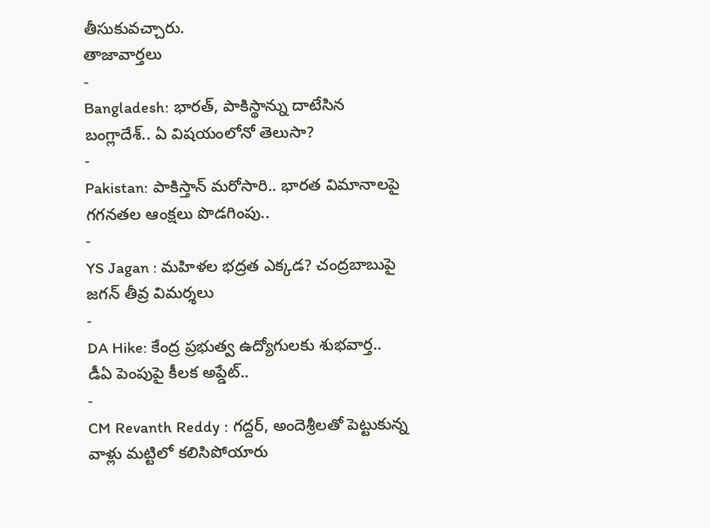తీసుకువచ్చారు.
తాజావార్తలు
-
Bangladesh: భారత్, పాకిస్థాన్ను దాటేసిన బంగ్లాదేశ్.. ఏ విషయంలోనో తెలుసా?
-
Pakistan: పాకిస్తాన్ మరోసారి.. భారత విమానాలపై గగనతల ఆంక్షలు పొడగింపు..
-
YS Jagan : మహిళల భద్రత ఎక్కడ? చంద్రబాబుపై జగన్ తీవ్ర విమర్శలు
-
DA Hike: కేంద్ర ప్రభుత్వ ఉద్యోగులకు శుభవార్త.. డీఏ పెంపుపై కీలక అప్డేట్..
-
CM Revanth Reddy : గద్దర్, అందెశ్రీలతో పెట్టుకున్న వాళ్లు మట్టిలో కలిసిపోయారు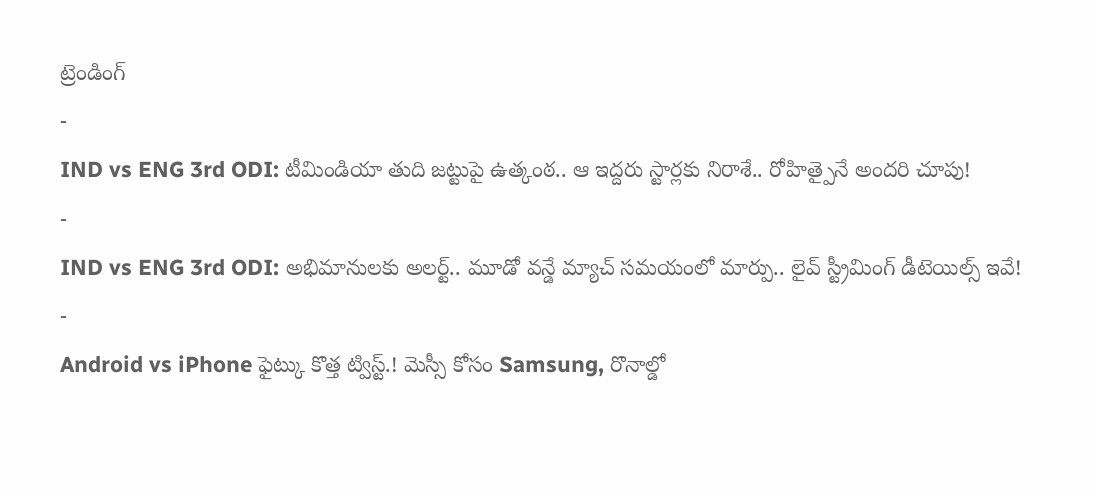ట్రెండింగ్
-
IND vs ENG 3rd ODI: టీమిండియా తుది జట్టుపై ఉత్కంఠ.. ఆ ఇద్దరు స్టార్లకు నిరాశే.. రోహిత్పైనే అందరి చూపు!
-
IND vs ENG 3rd ODI: అభిమానులకు అలర్ట్.. మూడో వన్డే మ్యాచ్ సమయంలో మార్పు.. లైవ్ స్ట్రీమింగ్ డీటెయిల్స్ ఇవే!
-
Android vs iPhone ఫైట్కు కొత్త ట్విస్ట్.! మెస్సీ కోసం Samsung, రొనాల్డో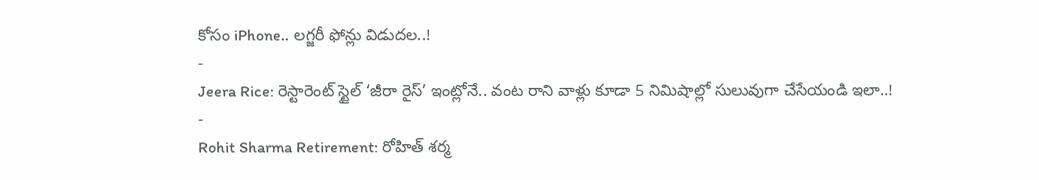కోసం iPhone.. లగ్జరీ ఫోన్లు విడుదల..!
-
Jeera Rice: రెస్టారెంట్ స్టైల్ ‘జీరా రైస్’ ఇంట్లోనే.. వంట రాని వాళ్లు కూడా 5 నిమిషాల్లో సులువుగా చేసేయండి ఇలా..!
-
Rohit Sharma Retirement: రోహిత్ శర్మ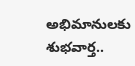అభిమానులకు శుభవార్త..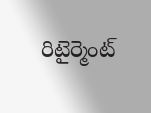రిటైర్మెంట్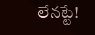లేనట్టే!